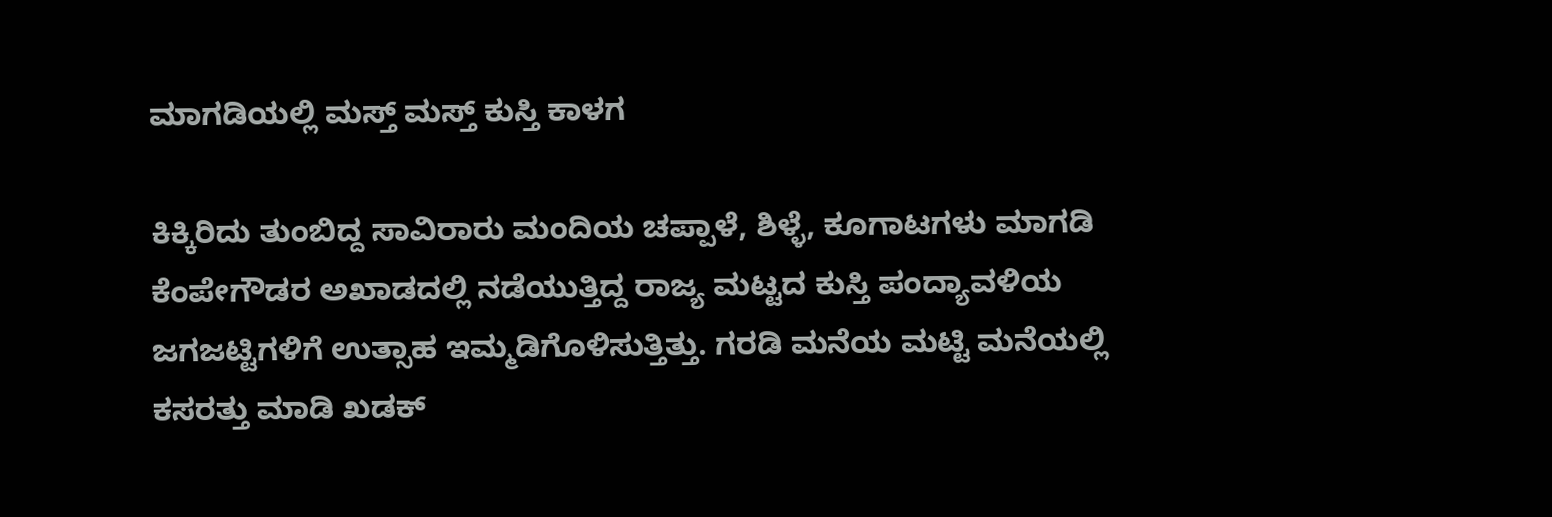ಮಾಗಡಿಯಲ್ಲಿ ಮಸ್ತ್ ಮಸ್ತ್ ಕುಸ್ತಿ ಕಾಳಗ

ಕಿಕ್ಕಿರಿದು ತುಂಬಿದ್ದ ಸಾವಿರಾರು ಮಂದಿಯ ಚಪ್ಪಾಳೆ, ಶಿಳ್ಳೆ, ಕೂಗಾಟಗಳು ಮಾಗಡಿ ಕೆಂಪೇಗೌಡರ ಅಖಾಡದಲ್ಲಿ ನಡೆಯುತ್ತಿದ್ದ ರಾಜ್ಯ ಮಟ್ಟದ ಕುಸ್ತಿ ಪಂದ್ಯಾವಳಿಯ ಜಗಜಟ್ಟಿಗಳಿಗೆ ಉತ್ಸಾಹ ಇಮ್ಮಡಿಗೊಳಿಸುತ್ತಿತ್ತು. ಗರಡಿ ಮನೆಯ ಮಟ್ಟಿ ಮನೆಯಲ್ಲಿ ಕಸರತ್ತು ಮಾಡಿ ಖಡಕ್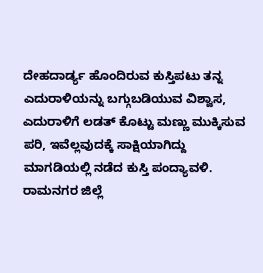ದೇಹದಾರ್ಡ್ಯ ಹೊಂದಿರುವ ಕುಸ್ತಿಪಟು ತನ್ನ ಎದುರಾಳಿಯನ್ನು ಬಗ್ಗುಬಡಿಯುವ ವಿಶ್ವಾಸ, ಎದುರಾಳಿಗೆ ಲಡತ್ ಕೊಟ್ಟು ಮಣ್ಣು ಮುಕ್ಕಿಸುವ ಪರಿ, ಇವೆಲ್ಲವುದಕ್ಕೆ ಸಾಕ್ಷಿಯಾಗಿದ್ದು ಮಾಗಡಿಯಲ್ಲಿ ನಡೆದ ಕುಸ್ತಿ ಪಂದ್ಯಾವಳಿ.
ರಾಮನಗರ ಜಿಲ್ಲೆ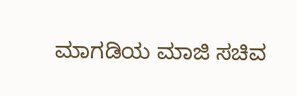ಮಾಗಡಿಯ ಮಾಜಿ ಸಚಿವ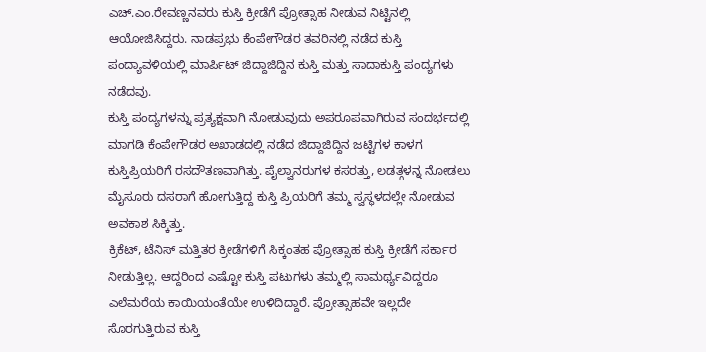ಎಚ್.ಎಂ.ರೇವಣ್ಣನವರು ಕುಸ್ತಿ ಕ್ರೀಡೆಗೆ ಪ್ರೋತ್ಸಾಹ ನೀಡುವ ನಿಟ್ಟಿನಲ್ಲಿ ಆಯೋಜಿಸಿದ್ದರು. ನಾಡಪ್ರಭು ಕೆಂಪೇಗೌಡರ ತವರಿನಲ್ಲಿ ನಡೆದ ಕುಸ್ತಿ ಪಂದ್ಯಾವಳಿಯಲ್ಲಿ ಮಾರ್ಪಿಟ್ ಜಿದ್ದಾಜಿದ್ದಿನ ಕುಸ್ತಿ ಮತ್ತು ಸಾದಾಕುಸ್ತಿ ಪಂದ್ಯಗಳು ನಡೆದವು.
ಕುಸ್ತಿ ಪಂದ್ಯಗಳನ್ನು ಪ್ರತ್ಯಕ್ಷವಾಗಿ ನೋಡುವುದು ಅಪರೂಪವಾಗಿರುವ ಸಂದರ್ಭದಲ್ಲಿ ಮಾಗಡಿ ಕೆಂಪೇಗೌಡರ ಅಖಾಡದಲ್ಲಿ ನಡೆದ ಜಿದ್ದಾಜಿದ್ದಿನ ಜಟ್ಟಿಗಳ ಕಾಳಗ ಕುಸ್ತಿಪ್ರಿಯರಿಗೆ ರಸದೌತಣವಾಗಿತ್ತು. ಪೈಲ್ವಾನರುಗಳ ಕಸರತ್ತು, ಲಡತ್ಗಳನ್ನ ನೋಡಲು ಮೈಸೂರು ದಸರಾಗೆ ಹೋಗುತ್ತಿದ್ದ ಕುಸ್ತಿ ಪ್ರಿಯರಿಗೆ ತಮ್ಮ ಸ್ವಸ್ಥಳದಲ್ಲೇ ನೋಡುವ ಅವಕಾಶ ಸಿಕ್ಕಿತ್ತು.
ಕ್ರಿಕೆಟ್, ಟೆನಿಸ್ ಮತ್ತಿತರ ಕ್ರೀಡೆಗಳಿಗೆ ಸಿಕ್ಕಂತಹ ಪ್ರೋತ್ಸಾಹ ಕುಸ್ತಿ ಕ್ರೀಡೆಗೆ ಸರ್ಕಾರ ನೀಡುತ್ತಿಲ್ಲ. ಆದ್ದರಿಂದ ಎಷ್ಟೋ ಕುಸ್ತಿ ಪಟುಗಳು ತಮ್ಮಲ್ಲಿ ಸಾಮರ್ಥ್ಯವಿದ್ದರೂ ಎಲೆಮರೆಯ ಕಾಯಿಯಂತೆಯೇ ಉಳಿದಿದ್ದಾರೆ. ಪ್ರೋತ್ಸಾಹವೇ ಇಲ್ಲದೇ ಸೊರಗುತ್ತಿರುವ ಕುಸ್ತಿ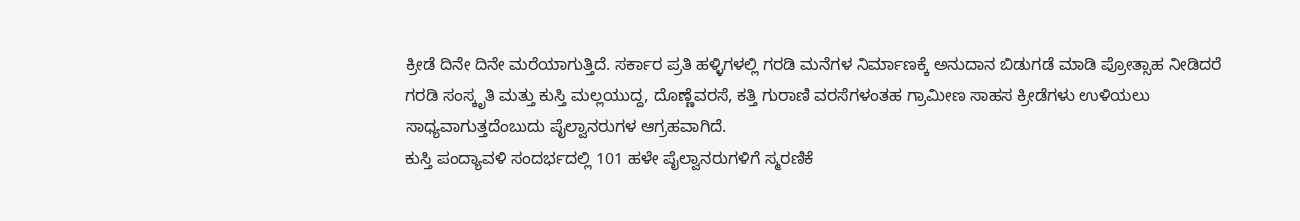ಕ್ರೀಡೆ ದಿನೇ ದಿನೇ ಮರೆಯಾಗುತ್ತಿದೆ. ಸರ್ಕಾರ ಪ್ರತಿ ಹಳ್ಳಿಗಳಲ್ಲಿ ಗರಡಿ ಮನೆಗಳ ನಿರ್ಮಾಣಕ್ಕೆ ಅನುದಾನ ಬಿಡುಗಡೆ ಮಾಡಿ ಪ್ರೋತ್ಸಾಹ ನೀಡಿದರೆ ಗರಡಿ ಸಂಸ್ಕೃತಿ ಮತ್ತು ಕುಸ್ತಿ ಮಲ್ಲಯುದ್ದ, ದೊಣ್ಣೆವರಸೆ, ಕತ್ತಿ ಗುರಾಣಿ ವರಸೆಗಳಂತಹ ಗ್ರಾಮೀಣ ಸಾಹಸ ಕ್ರೀಡೆಗಳು ಉಳಿಯಲು ಸಾಧ್ಯವಾಗುತ್ತದೆಂಬುದು ಪೈಲ್ವಾನರುಗಳ ಆಗ್ರಹವಾಗಿದೆ.
ಕುಸ್ತಿ ಪಂದ್ಯಾವಳಿ ಸಂದರ್ಭದಲ್ಲಿ 101 ಹಳೇ ಪೈಲ್ವಾನರುಗಳಿಗೆ ಸ್ಮರಣಿಕೆ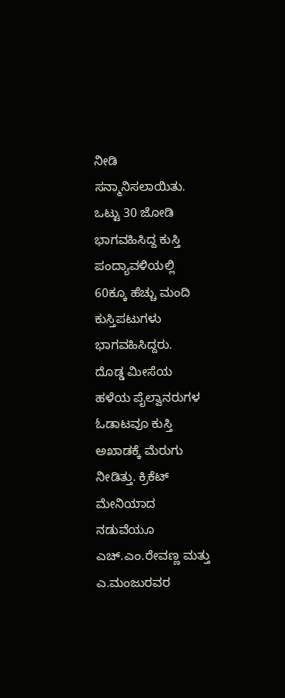ನೀಡಿ ಸನ್ಮಾನಿಸಲಾಯಿತು. ಒಟ್ಟು 30 ಜೋಡಿ ಭಾಗವಹಿಸಿದ್ದ ಕುಸ್ತಿ ಪಂದ್ಯಾವಳಿಯಲ್ಲಿ 60ಕ್ಕೂ ಹೆಚ್ಚು ಮಂದಿ ಕುಸ್ತಿಪಟುಗಳು ಭಾಗವಹಿಸಿದ್ದರು.
ದೊಡ್ಡ ಮೀಸೆಯ ಹಳೆಯ ಪೈಲ್ವಾನರುಗಳ ಓಡಾಟವೂ ಕುಸ್ತಿ ಅಖಾಡಕ್ಕೆ ಮೆರುಗು ನೀಡಿತ್ತು. ಕ್ರಿಕೆಟ್ ಮೇನಿಯಾದ ನಡುವೆಯೂ ಎಚ್.ಎಂ.ರೇವಣ್ಣ ಮತ್ತು ಎ.ಮಂಜುರವರ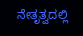ನೇತೃತ್ವದಲ್ಲಿ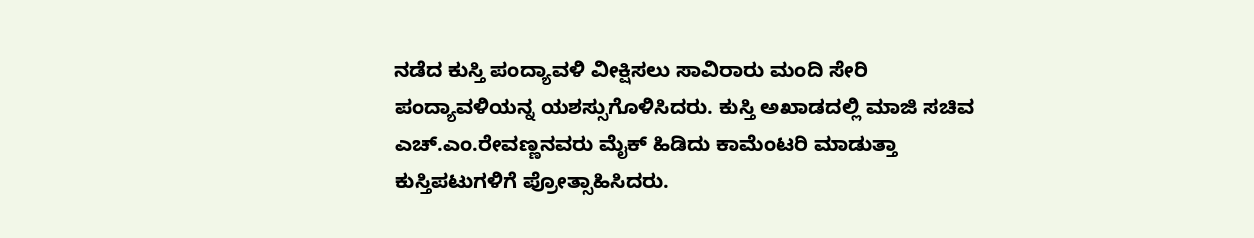ನಡೆದ ಕುಸ್ತಿ ಪಂದ್ಯಾವಳಿ ವೀಕ್ಷಿಸಲು ಸಾವಿರಾರು ಮಂದಿ ಸೇರಿ ಪಂದ್ಯಾವಳಿಯನ್ನ ಯಶಸ್ಸುಗೊಳಿಸಿದರು. ಕುಸ್ತಿ ಅಖಾಡದಲ್ಲಿ ಮಾಜಿ ಸಚಿವ ಎಚ್.ಎಂ.ರೇವಣ್ಣನವರು ಮೈಕ್ ಹಿಡಿದು ಕಾಮೆಂಟರಿ ಮಾಡುತ್ತಾ ಕುಸ್ತಿಪಟುಗಳಿಗೆ ಪ್ರೋತ್ಸಾಹಿಸಿದರು.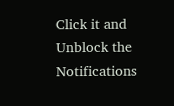Click it and Unblock the Notifications